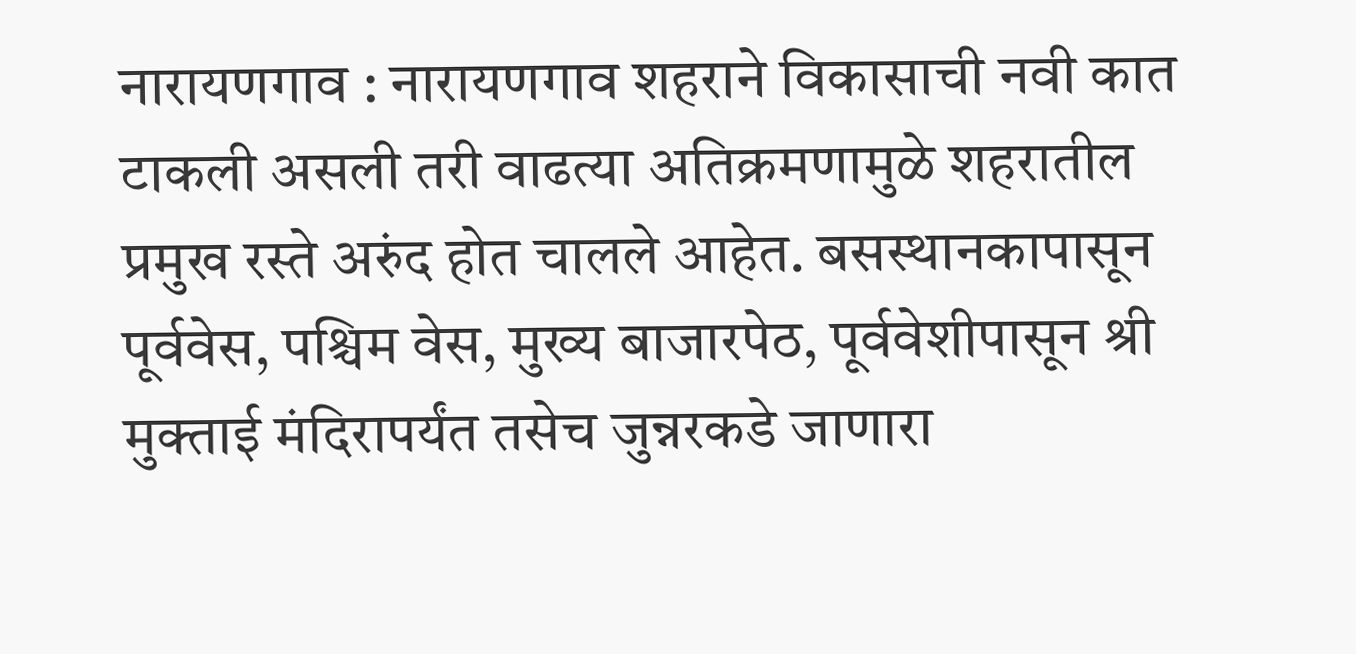नारायणगाव : नारायणगाव शहराने विकासाची नवी कात टाकली असली तरी वाढत्या अतिक्रमणामुळे शहरातील प्रमुख रस्ते अरुंद होत चालले आहेत. बसस्थानकापासून पूर्ववेस, पश्चिम वेस, मुख्य बाजारपेठ, पूर्ववेशीपासून श्री मुक्ताई मंदिरापर्यंत तसेच जुन्नरकडे जाणारा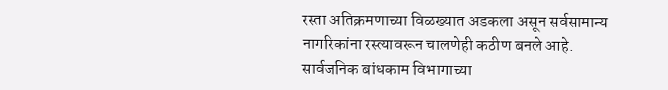रस्ता अतिक्रमणाच्या विळख्यात अडकला असून सर्वसामान्य नागरिकांना रस्त्यावरून चालणेही कठीण बनले आहे. सार्वजनिक बांधकाम विभागाच्या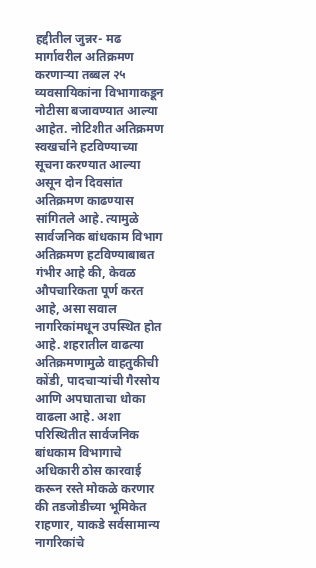हद्दीतील जुन्नर- मढ मार्गावरील अतिक्रमण करणाऱ्या तब्बल २५ व्यवसायिकांना विभागाकडून नोटीसा बजावण्यात आल्या आहेत. नोटिशीत अतिक्रमण स्वखर्चाने हटविण्याच्या सूचना करण्यात आल्या असून दोन दिवसांत अतिक्रमण काढण्यास सांगितले आहे. त्यामुळे सार्वजनिक बांधकाम विभाग अतिक्रमण हटविण्याबाबत गंभीर आहे की, केवळ औपचारिकता पूर्ण करत आहे, असा सवाल नागरिकांमधून उपस्थित होत आहे. शहरातील वाढत्या अतिक्रमणामुळे वाहतुकीची कोंडी, पादचाऱ्यांची गैरसोय आणि अपघाताचा धोका वाढला आहे. अशा परिस्थितीत सार्वजनिक बांधकाम विभागाचे अधिकारी ठोस कारवाई करून रस्ते मोकळे करणार की तडजोडीच्या भूमिकेत राहणार, याकडे सर्वसामान्य नागरिकांचे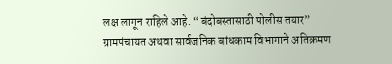लक्ष लागून राहिले आहे. “बंदोबस्तासाठी पोलीस तयार” ग्रामपंचायत अथवा सार्वजनिक बांधकाम विभागाने अतिक्रमण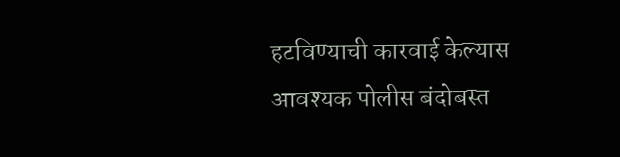हटविण्याची कारवाई केल्यास आवश्यक पोलीस बंदोबस्त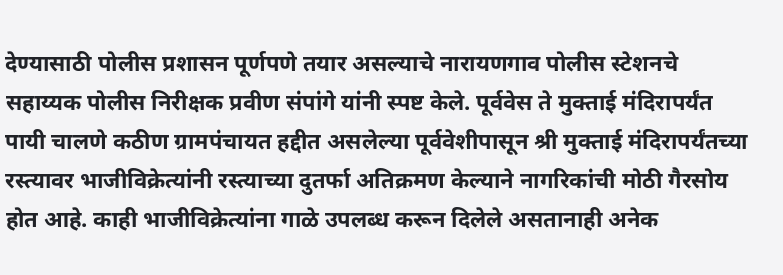देण्यासाठी पोलीस प्रशासन पूर्णपणे तयार असल्याचे नारायणगाव पोलीस स्टेशनचे सहाय्यक पोलीस निरीक्षक प्रवीण संपांगे यांनी स्पष्ट केले. पूर्ववेस ते मुक्ताई मंदिरापर्यंत पायी चालणे कठीण ग्रामपंचायत हद्दीत असलेल्या पूर्ववेशीपासून श्री मुक्ताई मंदिरापर्यंतच्या रस्त्यावर भाजीविक्रेत्यांनी रस्त्याच्या दुतर्फा अतिक्रमण केल्याने नागरिकांची मोठी गैरसोय होत आहे. काही भाजीविक्रेत्यांना गाळे उपलब्ध करून दिलेले असतानाही अनेक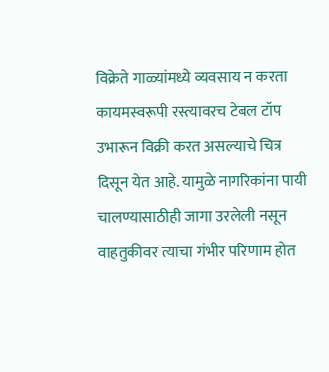विक्रेते गाळ्यांमध्ये व्यवसाय न करता कायमस्वरूपी रस्त्यावरच टेबल टॉप उभारून विक्री करत असल्याचे चित्र दिसून येत आहे. यामुळे नागरिकांना पायी चालण्यासाठीही जागा उरलेली नसून वाहतुकीवर त्याचा गंभीर परिणाम होत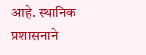आहे. स्थानिक प्रशासनाने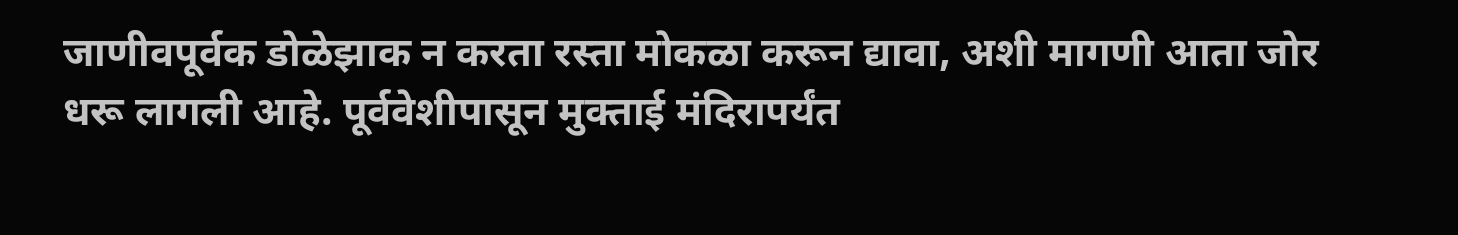जाणीवपूर्वक डोळेझाक न करता रस्ता मोकळा करून द्यावा, अशी मागणी आता जोर धरू लागली आहे. पूर्ववेशीपासून मुक्ताई मंदिरापर्यंत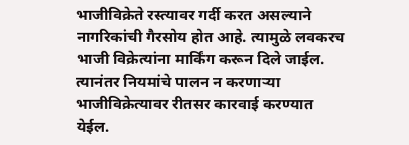भाजीविक्रेते रस्त्यावर गर्दी करत असल्याने नागरिकांची गैरसोय होत आहे. त्यामुळे लवकरच भाजी विक्रेत्यांना मार्किंग करून दिले जाईल. त्यानंतर नियमांचे पालन न करणाऱ्या भाजीविक्रेत्यावर रीतसर कारवाई करण्यात येईल.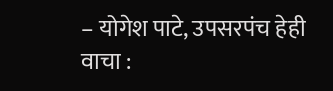– योगेश पाटे, उपसरपंच हेही वाचा :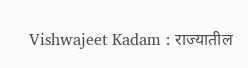Vishwajeet Kadam : राज्यातील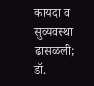कायदा व सुव्यवस्था ढासळली; डॉ.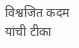विश्वजित कदम यांची टीका